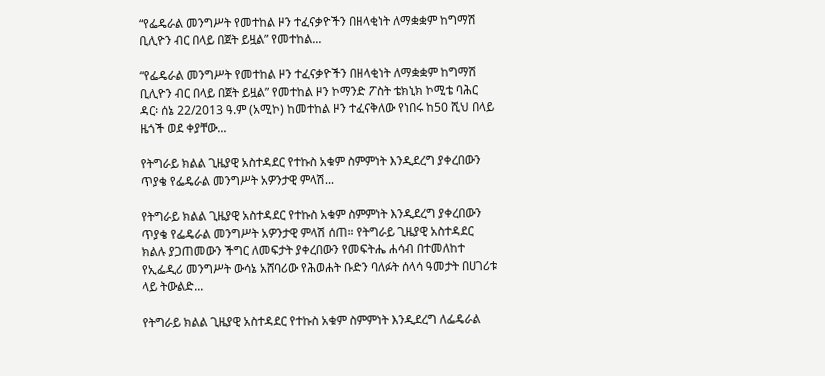“የፌዴራል መንግሥት የመተከል ዞን ተፈናቃዮችን በዘላቂነት ለማቋቋም ከግማሽ ቢሊዮን ብር በላይ በጀት ይዟል” የመተከል...

“የፌዴራል መንግሥት የመተከል ዞን ተፈናቃዮችን በዘላቂነት ለማቋቋም ከግማሽ ቢሊዮን ብር በላይ በጀት ይዟል” የመተከል ዞን ኮማንድ ፖስት ቴክኒክ ኮሚቴ ባሕር ዳር፡ ሰኔ 22/2013 ዓ.ም (አሚኮ) ከመተከል ዞን ተፈናቅለው የነበሩ ከ50 ሺህ በላይ ዜጎች ወደ ቀያቸው...

የትግራይ ክልል ጊዜያዊ አስተዳደር የተኩስ አቁም ስምምነት እንዲደረግ ያቀረበውን ጥያቄ የፌዴራል መንግሥት አዎንታዊ ምላሽ...

የትግራይ ክልል ጊዜያዊ አስተዳደር የተኩስ አቁም ስምምነት እንዲደረግ ያቀረበውን ጥያቄ የፌዴራል መንግሥት አዎንታዊ ምላሽ ሰጠ። የትግራይ ጊዜያዊ አስተዳደር ክልሉ ያጋጠመውን ችግር ለመፍታት ያቀረበውን የመፍትሔ ሐሳብ በተመለከተ የኢፌዲሪ መንግሥት ውሳኔ አሸባሪው የሕወሐት ቡድን ባለፉት ሰላሳ ዓመታት በሀገሪቱ ላይ ትውልድ...

የትግራይ ክልል ጊዜያዊ አስተዳደር የተኩስ አቁም ስምምነት እንዲደረግ ለፌዴራል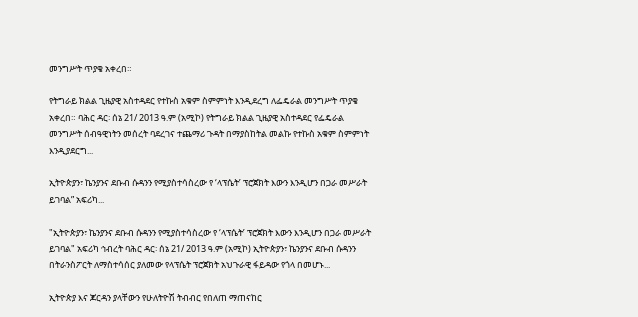መንግሥት ጥያቄ አቀረበ።

የትግራይ ክልል ጊዜያዊ አስተዳደር የተኩስ አቁም ስምምነት እንዲደረግ ለፌዴራል መንግሥት ጥያቄ አቀረበ። ባሕር ዳር፡ ሰኔ 21/ 2013 ዓ.ም (አሚኮ) የትግራይ ክልል ጊዜያዊ አስተዳደር የፌዴራል መንግሥት ሰብዓዊነትን መሰረት ባደረገና ተጨማሪ ጉዳት በማያስከትል መልኩ የተኩስ አቁም ስምምነት እንዲያደርግ...

ኢትዮጵያን፣ ኬንያንና ደቡብ ሱዳንን የሚያስተሳስረው የ ‘ላፕሴት’ ፕሮጀክት እውን እንዲሆን በጋራ መሥራት ይገባል” አፍሪካ...

"ኢትዮጵያን፣ ኬንያንና ደቡብ ሱዳንን የሚያስተሳስረው የ ‘ላፕሴት’ ፕሮጀክት እውን እንዲሆን በጋራ መሥራት ይገባል" አፍሪካ ኅብረት ባሕር ዳር፡ ሰኔ 21/ 2013 ዓ.ም (አሚኮ) ኢትዮጵያን፣ ኬንያንና ደቡብ ሱዳንን በትራንስፖርት ለማስተሳሰር ያለመው የላፕሴት ፕሮጀክት አህጉራዊ ፋይዳው የጎላ በመሆኑ...

ኢትዮጵያ እና ጆርዳን ያላቸውን የሁለትዮሽ ትብብር የበለጠ ማጠናከር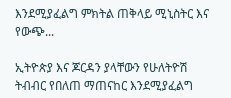እንደሚያፈልግ ምክትል ጠቅላይ ሚኒስትር እና የውጭ...

ኢትዮጵያ እና ጆርዳን ያላቸውን የሁለትዮሽ ትብብር የበለጠ ማጠናከር እንደሚያፈልግ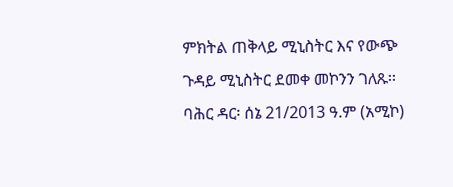ምክትል ጠቅላይ ሚኒስትር እና የውጭ ጉዳይ ሚኒስትር ደመቀ መኮንን ገለጹ፡፡ ባሕር ዳር፡ ሰኔ 21/2013 ዓ.ም (አሚኮ)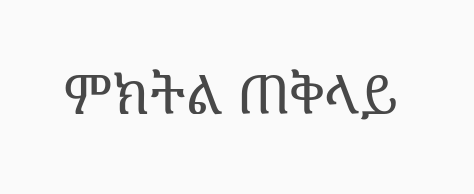ምክትል ጠቅላይ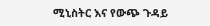ሚኒስትር እና የውጭ ጉዳይ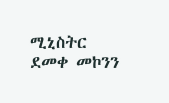ሚኒስትር ደመቀ መኮንን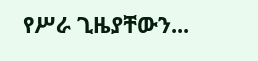የሥራ ጊዜያቸውን...